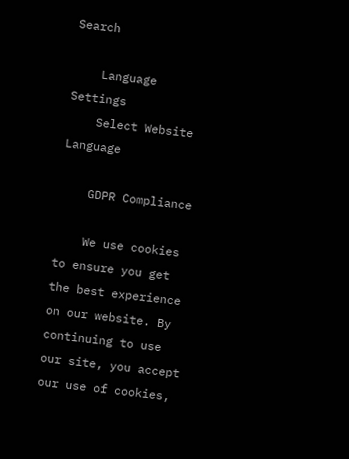Search

    Language Settings
    Select Website Language

    GDPR Compliance

    We use cookies to ensure you get the best experience on our website. By continuing to use our site, you accept our use of cookies,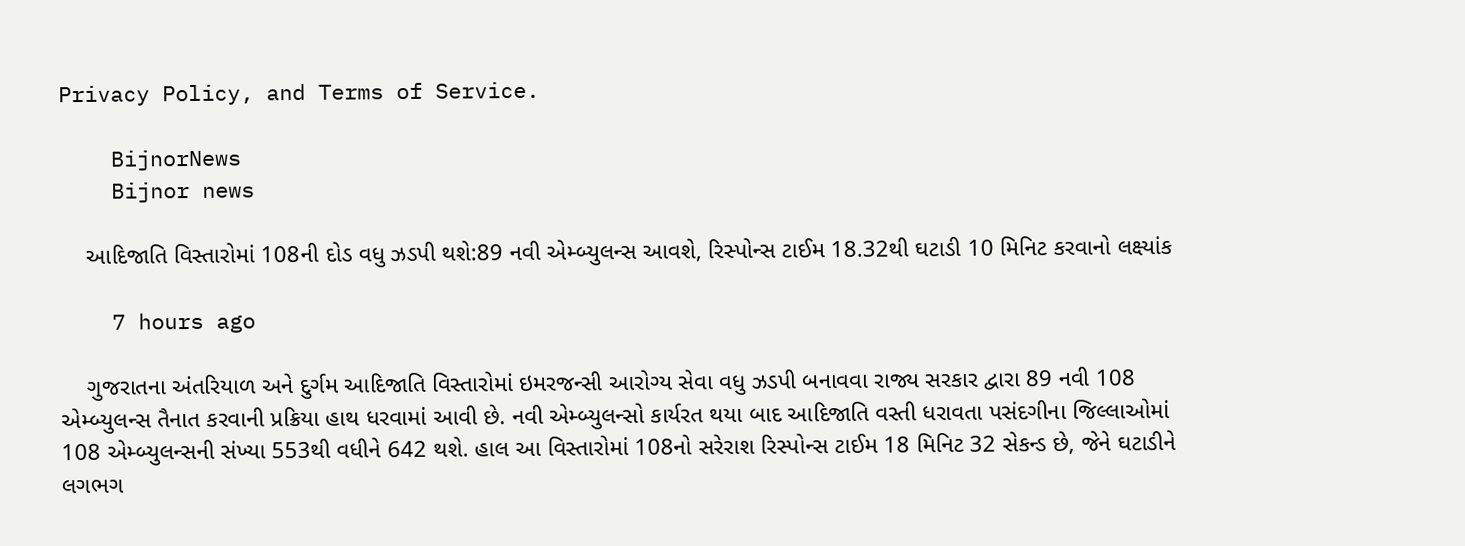Privacy Policy, and Terms of Service.

    BijnorNews
    Bijnor news

    આદિજાતિ વિસ્તારોમાં 108ની દોડ વધુ ઝડપી થશે:89 નવી એમ્બ્યુલન્સ આવશે, રિસ્પોન્સ ટાઈમ 18.32થી ઘટાડી 10 મિનિટ કરવાનો લક્ષ્યાંક

    7 hours ago

    ગુજરાતના અંતરિયાળ અને દુર્ગમ આદિજાતિ વિસ્તારોમાં ઇમરજન્સી આરોગ્ય સેવા વધુ ઝડપી બનાવવા રાજ્ય સરકાર દ્વારા 89 નવી 108 એમ્બ્યુલન્સ તૈનાત કરવાની પ્રક્રિયા હાથ ધરવામાં આવી છે. નવી એમ્બ્યુલન્સો કાર્યરત થયા બાદ આદિજાતિ વસ્તી ધરાવતા પસંદગીના જિલ્લાઓમાં 108 એમ્બ્યુલન્સની સંખ્યા 553થી વધીને 642 થશે. હાલ આ વિસ્તારોમાં 108નો સરેરાશ રિસ્પોન્સ ટાઈમ 18 મિનિટ 32 સેકન્ડ છે, જેને ઘટાડીને લગભગ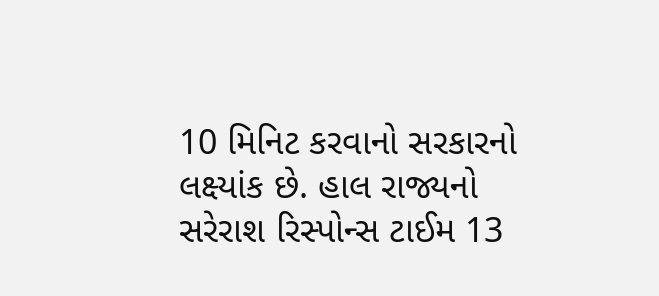10 મિનિટ કરવાનો સરકારનો લક્ષ્યાંક છે. હાલ રાજ્યનો સરેરાશ રિસ્પોન્સ ટાઈમ 13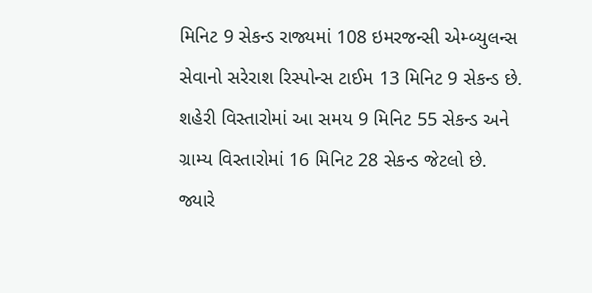મિનિટ 9 સેકન્ડ રાજ્યમાં 108 ઇમરજન્સી એમ્બ્યુલન્સ સેવાનો સરેરાશ રિસ્પોન્સ ટાઈમ 13 મિનિટ 9 સેકન્ડ છે. શહેરી વિસ્તારોમાં આ સમય 9 મિનિટ 55 સેકન્ડ અને ગ્રામ્ય વિસ્તારોમાં 16 મિનિટ 28 સેકન્ડ જેટલો છે. જ્યારે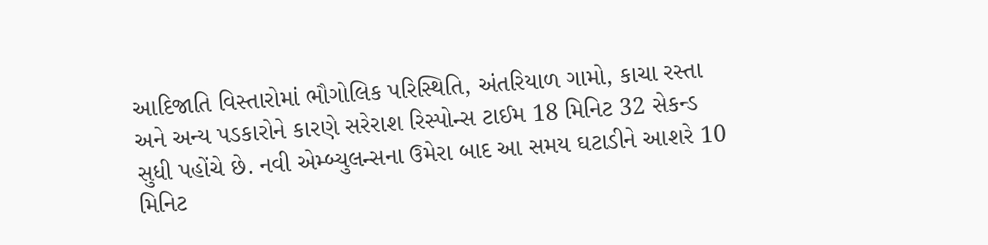આદિજાતિ વિસ્તારોમાં ભૌગોલિક પરિસ્થિતિ, અંતરિયાળ ગામો, કાચા રસ્તા અને અન્ય પડકારોને કારણે સરેરાશ રિસ્પોન્સ ટાઈમ 18 મિનિટ 32 સેકન્ડ સુધી પહોંચે છે. નવી એમ્બ્યુલન્સના ઉમેરા બાદ આ સમય ઘટાડીને આશરે 10 મિનિટ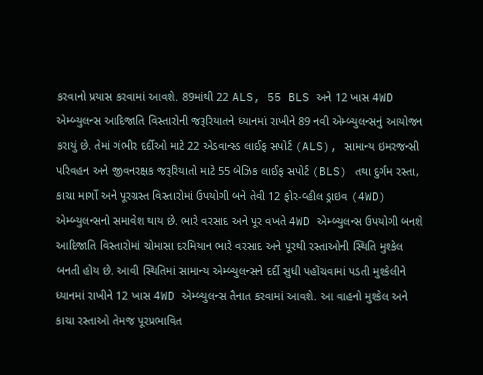કરવાનો પ્રયાસ કરવામાં આવશે. 89માંથી 22 ALS, 55 BLS અને 12 ખાસ 4WD એમ્બ્યુલન્સ આદિજાતિ વિસ્તારોની જરૂરિયાતને ધ્યાનમાં રાખીને 89 નવી એમ્બ્યુલન્સનું આયોજન કરાયું છે. તેમાં ગંભીર દર્દીઓ માટે 22 એડવાન્સ્ડ લાઈફ સપોર્ટ (ALS), સામાન્ય ઇમરજન્સી પરિવહન અને જીવનરક્ષક જરૂરિયાતો માટે 55 બેઝિક લાઈફ સપોર્ટ (BLS) તથા દુર્ગમ રસ્તા, કાચા માર્ગો અને પૂરગ્રસ્ત વિસ્તારોમાં ઉપયોગી બને તેવી 12 ફોર-વ્હીલ ડ્રાઇવ (4WD) એમ્બ્યુલન્સનો સમાવેશ થાય છે. ભારે વરસાદ અને પૂર વખતે 4WD એમ્બ્યુલન્સ ઉપયોગી બનશે આદિજાતિ વિસ્તારોમાં ચોમાસા દરમિયાન ભારે વરસાદ અને પૂરથી રસ્તાઓની સ્થિતિ મુશ્કેલ બનતી હોય છે. આવી સ્થિતિમાં સામાન્ય એમ્બ્યુલન્સને દર્દી સુધી પહોંચવામાં પડતી મુશ્કેલીને ધ્યાનમાં રાખીને 12 ખાસ 4WD એમ્બ્યુલન્સ તૈનાત કરવામાં આવશે. આ વાહનો મુશ્કેલ અને કાચા રસ્તાઓ તેમજ પૂરપ્રભાવિત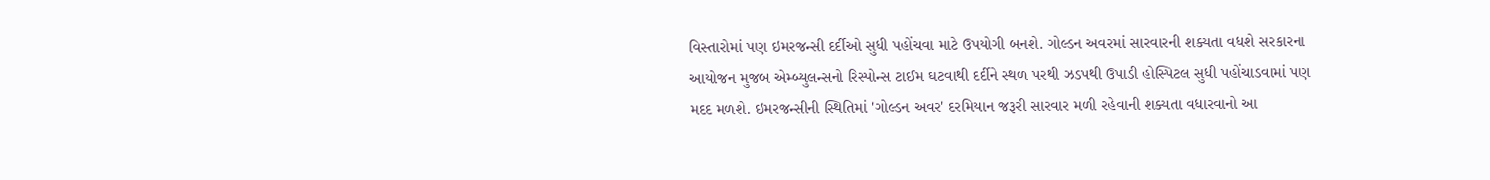વિસ્તારોમાં પણ ઇમરજન્સી દર્દીઓ સુધી પહોંચવા માટે ઉપયોગી બનશે. ગોલ્ડન અવરમાં સારવારની શક્યતા વધશે સરકારના આયોજન મુજબ એમ્બ્યુલન્સનો રિસ્પોન્સ ટાઈમ ઘટવાથી દર્દીને સ્થળ પરથી ઝડપથી ઉપાડી હોસ્પિટલ સુધી પહોંચાડવામાં પણ મદદ મળશે. ઇમરજન્સીની સ્થિતિમાં 'ગોલ્ડન અવર' દરમિયાન જરૂરી સારવાર મળી રહેવાની શક્યતા વધારવાનો આ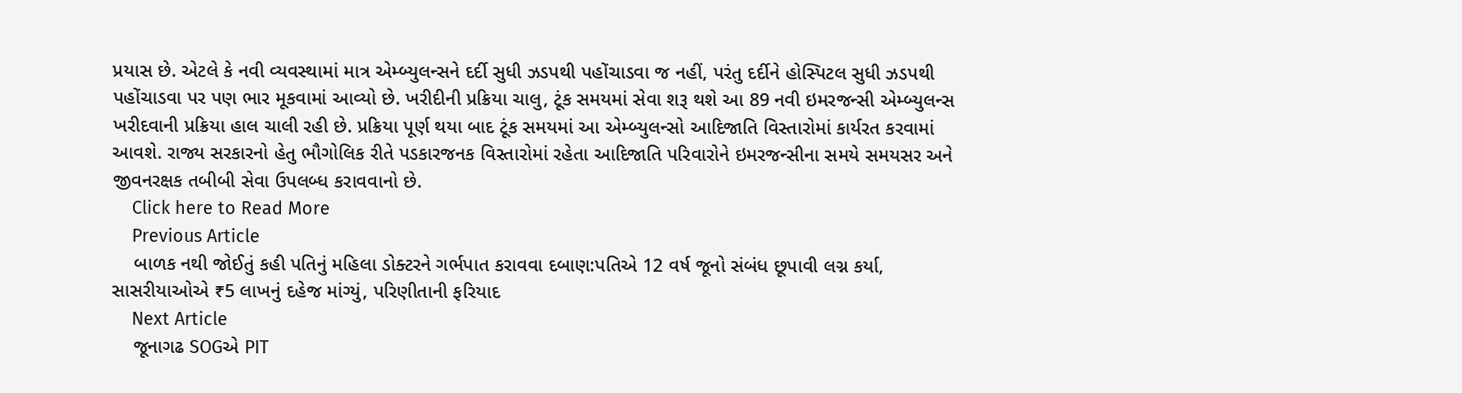પ્રયાસ છે. એટલે કે નવી વ્યવસ્થામાં માત્ર એમ્બ્યુલન્સને દર્દી સુધી ઝડપથી પહોંચાડવા જ નહીં, પરંતુ દર્દીને હોસ્પિટલ સુધી ઝડપથી પહોંચાડવા પર પણ ભાર મૂકવામાં આવ્યો છે. ખરીદીની પ્રક્રિયા ચાલુ, ટૂંક સમયમાં સેવા શરૂ થશે આ 89 નવી ઇમરજન્સી એમ્બ્યુલન્સ ખરીદવાની પ્રક્રિયા હાલ ચાલી રહી છે. પ્રક્રિયા પૂર્ણ થયા બાદ ટૂંક સમયમાં આ એમ્બ્યુલન્સો આદિજાતિ વિસ્તારોમાં કાર્યરત કરવામાં આવશે. રાજ્ય સરકારનો હેતુ ભૌગોલિક રીતે પડકારજનક વિસ્તારોમાં રહેતા આદિજાતિ પરિવારોને ઇમરજન્સીના સમયે સમયસર અને જીવનરક્ષક તબીબી સેવા ઉપલબ્ધ કરાવવાનો છે.
    Click here to Read More
    Previous Article
    બાળક નથી જોઈતું કહી પતિનું મહિલા ડોક્ટરને ગર્ભપાત કરાવવા દબાણ:પતિએ 12 વર્ષ જૂનો સંબંધ છૂપાવી લગ્ન કર્યા, સાસરીયાઓએ ₹5 લાખનું દહેજ માંગ્યું, પરિણીતાની ફરિયાદ
    Next Article
    જૂનાગઢ SOGએ PIT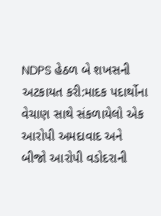NDPS હેઠળ બે શખસની અટકાયત કરી:માદક પદાર્થોના વેચાણ સાથે સંકળાયેલો એક આરોપી અમદાવાદ અને બીજો આરોપી વડોદરાની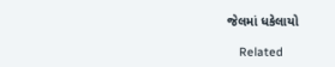જેલમાં ધકેલાયો

    Related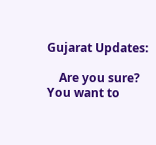Gujarat Updates:

    Are you sure? You want to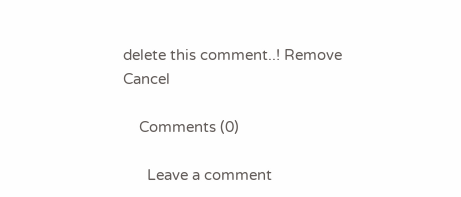delete this comment..! Remove Cancel

    Comments (0)

      Leave a comment